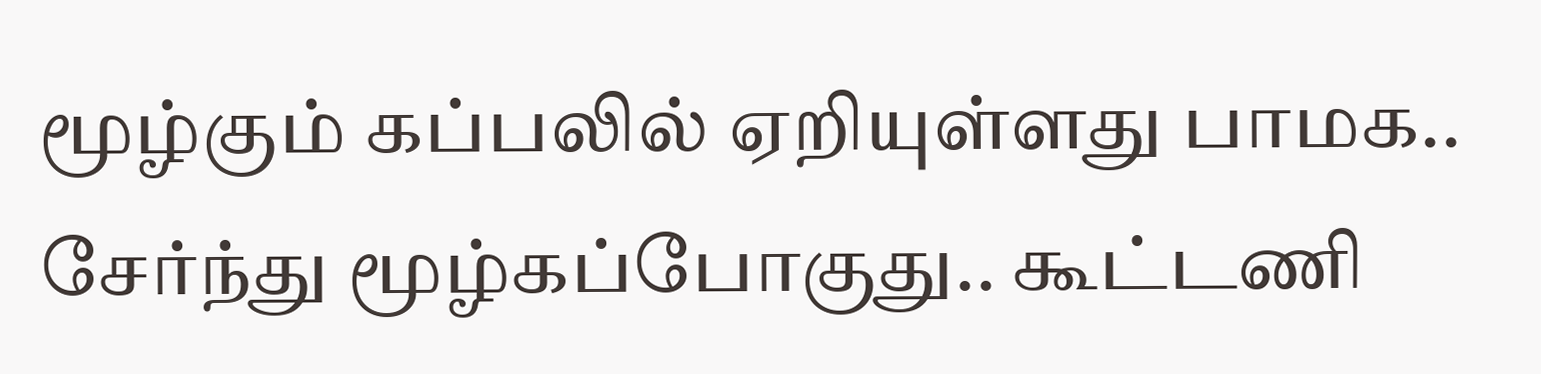மூழ்கும் கப்பலில் ஏறியுள்ளது பாமக.. சேர்ந்து மூழ்கப்போகுது.. கூட்டணி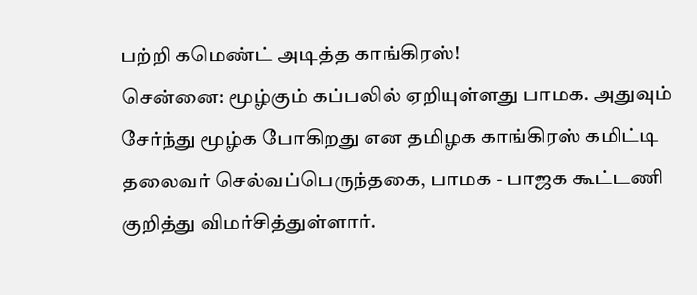பற்றி கமெண்ட் அடித்த காங்கிரஸ்!
சென்னை: மூழ்கும் கப்பலில் ஏறியுள்ளது பாமக. அதுவும் சேர்ந்து மூழ்க போகிறது என தமிழக காங்கிரஸ் கமிட்டி தலைவர் செல்வப்பெருந்தகை, பாமக - பாஜக கூட்டணி குறித்து விமர்சித்துள்ளார்.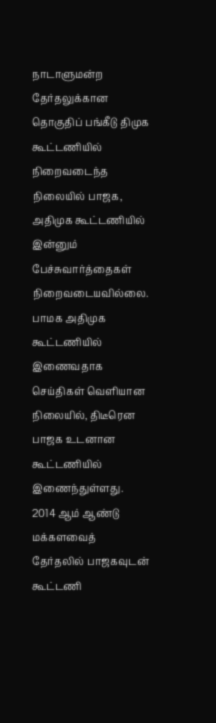நாடாளுமன்ற தேர்தலுக்கான தொகுதிப் பங்கீடு திமுக கூட்டணியில் நிறைவடைந்த நிலையில் பாஜக, அதிமுக கூட்டணியில் இன்னும் பேச்சுவார்த்தைகள் நிறைவடையவில்லை. பாமக அதிமுக கூட்டணியில் இணைவதாக செய்திகள் வெளியான நிலையில், திடீரென பாஜக உடனான கூட்டணியில் இணைந்துள்ளது. 2014 ஆம் ஆண்டு மக்களவைத் தேர்தலில் பாஜகவுடன் கூட்டணி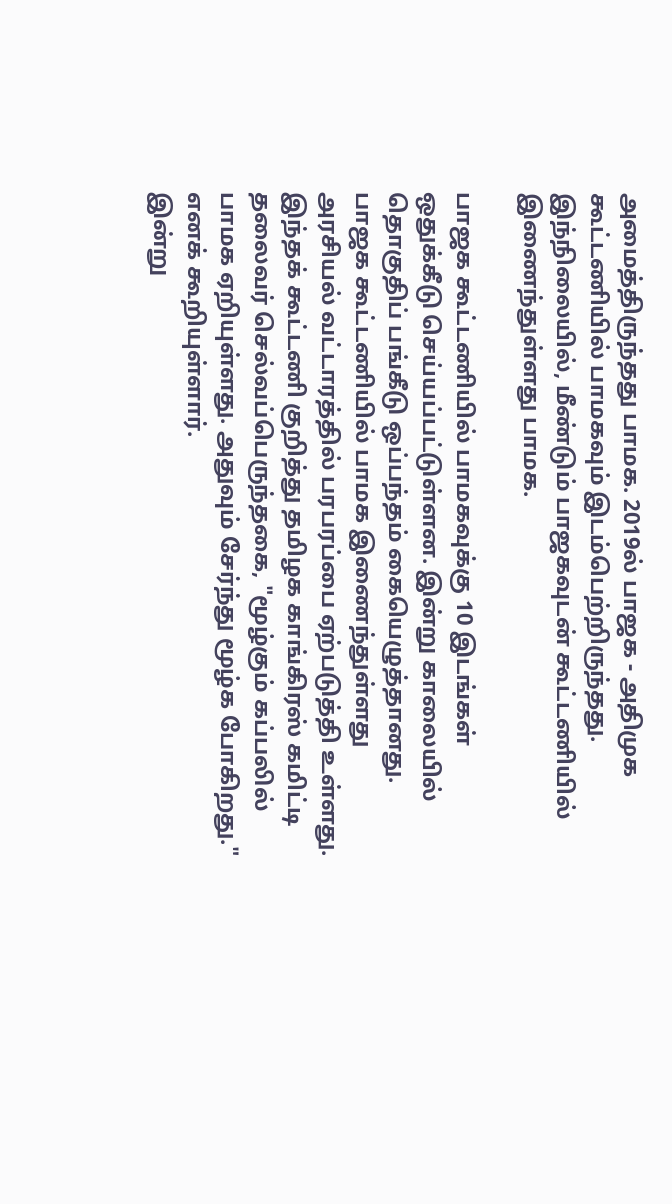அமைத்திருந்தது பாமக. 2019ல் பாஜக - அதிமுக கூட்டணியில் பாமகவும் இடம்பெற்றிருந்தது. இந்நிலையில், மீண்டும் பாஜகவுடன் கூட்டணியில் இணைந்துள்ளது பாமக.

பாஜக கூட்டணியில் பாமகவுக்கு 10 இடங்கள் ஒதுக்கீடு செய்யப்பட்டுள்ளன. இன்று காலையில் தொகுதிப் பங்கீடு ஒப்பந்தம் கையெழுத்தானது. பாஜக கூட்டணியில் பாமக இணைந்துள்ளது அரசியல் வட்டாரத்தில் பரபரப்பை ஏற்படுத்தி உள்ளது. இந்தக் கூட்டணி குறித்து தமிழக காங்கிரஸ் கமிட்டி தலைவர் செல்வப்பெருந்தகை, "மூழ்கும் கப்பலில் பாமக ஏறியுள்ளது. அதுவும் சேர்ந்து மூழ்க போகிறது." எனக் கூறியுள்ளார்.
இன்று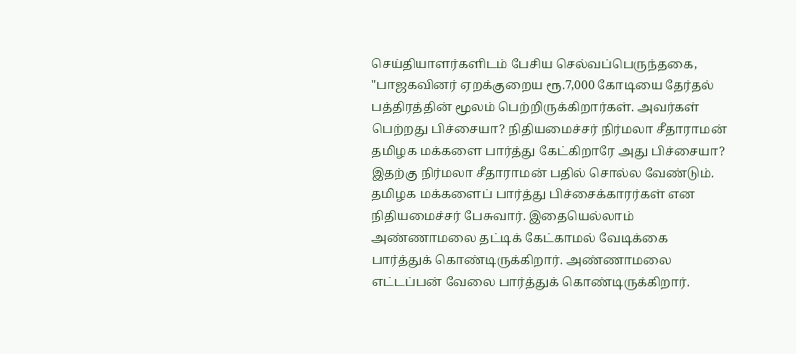செய்தியாளர்களிடம் பேசிய செல்வப்பெருந்தகை, "பாஜகவினர் ஏறக்குறைய ரூ.7,000 கோடியை தேர்தல் பத்திரத்தின் மூலம் பெற்றிருக்கிறார்கள். அவர்கள் பெற்றது பிச்சையா? நிதியமைச்சர் நிர்மலா சீதாராமன் தமிழக மக்களை பார்த்து கேட்கிறாரே அது பிச்சையா? இதற்கு நிர்மலா சீதாராமன் பதில் சொல்ல வேண்டும். தமிழக மக்களைப் பார்த்து பிச்சைக்காரர்கள் என நிதியமைச்சர் பேசுவார். இதையெல்லாம் அண்ணாமலை தட்டிக் கேட்காமல் வேடிக்கை பார்த்துக் கொண்டிருக்கிறார். அண்ணாமலை எட்டப்பன் வேலை பார்த்துக் கொண்டிருக்கிறார்.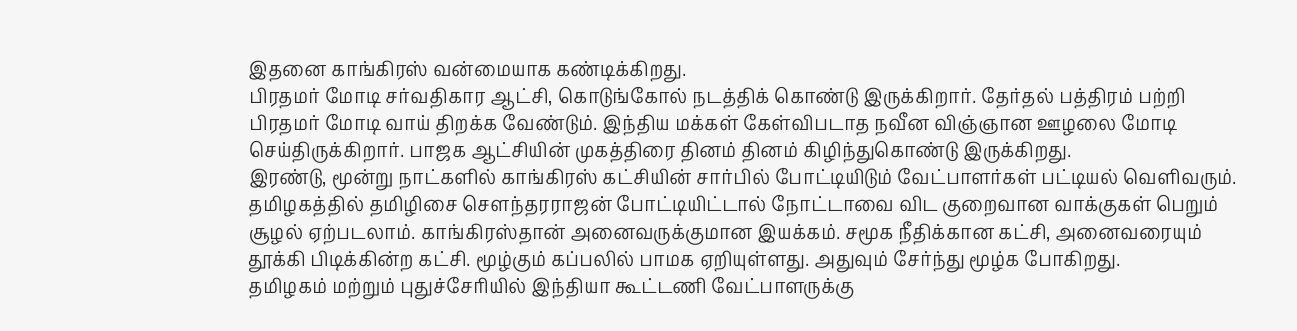இதனை காங்கிரஸ் வன்மையாக கண்டிக்கிறது.
பிரதமர் மோடி சர்வதிகார ஆட்சி, கொடுங்கோல் நடத்திக் கொண்டு இருக்கிறார். தேர்தல் பத்திரம் பற்றி பிரதமர் மோடி வாய் திறக்க வேண்டும். இந்திய மக்கள் கேள்விபடாத நவீன விஞ்ஞான ஊழலை மோடி செய்திருக்கிறார். பாஜக ஆட்சியின் முகத்திரை தினம் தினம் கிழிந்துகொண்டு இருக்கிறது.
இரண்டு, மூன்று நாட்களில் காங்கிரஸ் கட்சியின் சார்பில் போட்டியிடும் வேட்பாளர்கள் பட்டியல் வெளிவரும். தமிழகத்தில் தமிழிசை சௌந்தரராஜன் போட்டியிட்டால் நோட்டாவை விட குறைவான வாக்குகள் பெறும் சூழல் ஏற்படலாம். காங்கிரஸ்தான் அனைவருக்குமான இயக்கம். சமூக நீதிக்கான கட்சி, அனைவரையும் தூக்கி பிடிக்கின்ற கட்சி. மூழ்கும் கப்பலில் பாமக ஏறியுள்ளது. அதுவும் சேர்ந்து மூழ்க போகிறது.
தமிழகம் மற்றும் புதுச்சேரியில் இந்தியா கூட்டணி வேட்பாளருக்கு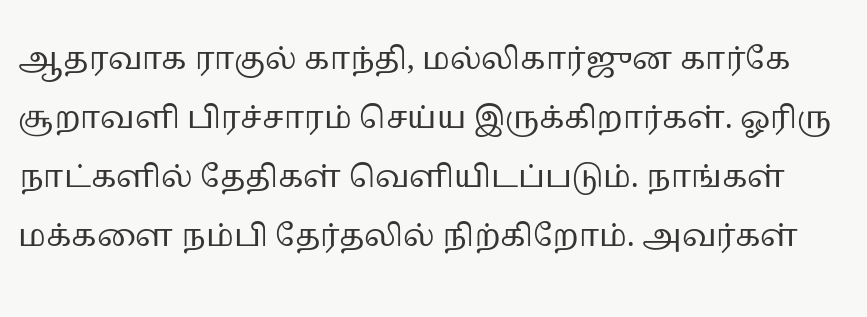ஆதரவாக ராகுல் காந்தி, மல்லிகார்ஜுன கார்கே சூறாவளி பிரச்சாரம் செய்ய இருக்கிறார்கள். ஓரிரு நாட்களில் தேதிகள் வெளியிடப்படும். நாங்கள் மக்களை நம்பி தேர்தலில் நிற்கிறோம். அவர்கள்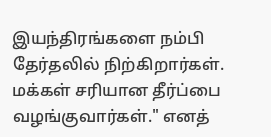இயந்திரங்களை நம்பி தேர்தலில் நிற்கிறார்கள். மக்கள் சரியான தீர்ப்பை வழங்குவார்கள்." எனத்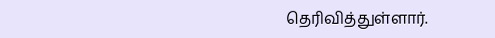தெரிவித்துள்ளார்.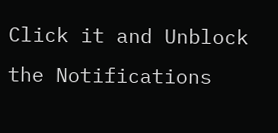Click it and Unblock the Notifications